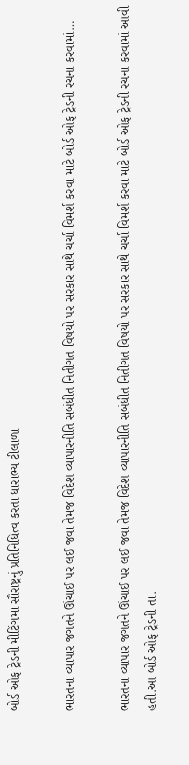બોર્ડ ઓફ ટ્રેડની મીટિંગમા સૌરાષ્ટ્રનું પ્રતિનિધિત્વ કરતા ધારાભ્ય ટીલાળા

ભારતના વ્યાપાર જગતને ઊંચાઈ પર લઈ જવા તેમજ વિદેશ વ્યાપારનીતિ સબંધીત નિતીગત વિષયો પર સરકાર સાથે ચર્ચા વિમર્શ કરવા માટે બોર્ડ ઓફ ટ્રેડની રચના કરવામાં…

ભારતના વ્યાપાર જગતને ઊંચાઈ પર લઈ જવા તેમજ વિદેશ વ્યાપારનીતિ સબંધીત નિતીગત વિષયો પર સરકાર સાથે ચર્ચા વિમર્શ કરવા માટે બોર્ડ ઓફ ટ્રેડની રચના કરવામાં આવી હતી.આ બોર્ડ ઓફ ટ્રેડની તા.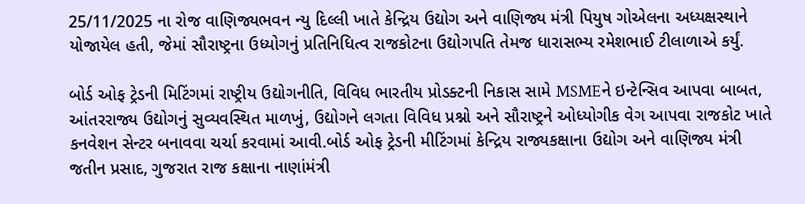25/11/2025 ના રોજ વાણિજ્યભવન ન્યુ દિલ્લી ખાતે કેન્દ્રિય ઉદ્યોગ અને વાણિજ્ય મંત્રી પિયુષ ગોએલના અધ્યક્ષસ્થાને યોજાયેલ હતી, જેમાં સૌરાષ્ટ્રના ઉધ્યોગનું પ્રતિનિધિત્વ રાજકોટના ઉદ્યોગપતિ તેમજ ધારાસભ્ય રમેશભાઈ ટીલાળાએ કર્યું.

બોર્ડ ઓફ ટ્રેડની મિટિંગમાં રાષ્ટ્રીય ઉદ્યોગનીતિ, વિવિધ ભારતીય પ્રોડક્ટની નિકાસ સામે MSMEને ઇન્ટેન્સિવ આપવા બાબત, આંતરરાજ્ય ઉદ્યોગનું સુવ્યવસ્થિત માળખું, ઉદ્યોગને લગતા વિવિધ પ્રશ્નો અને સૌરાષ્ટ્રને ઓધ્યોગીક વેગ આપવા રાજકોટ ખાતે કનવેશન સેન્ટર બનાવવા ચર્ચા કરવામાં આવી.બોર્ડ ઓફ ટ્રેડની મીટિંગમાં કેન્દ્રિય રાજ્યકક્ષાના ઉદ્યોગ અને વાણિજ્ય મંત્રી જતીન પ્રસાદ, ગુજરાત રાજ કક્ષાના નાણાંમંત્રી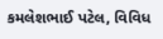કમલેશભાઈ પટેલ, વિવિધ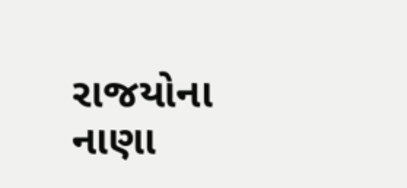રાજયોના નાણા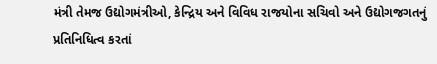મંત્રી તેમજ ઉદ્યોગમંત્રીઓ, કેન્દ્રિય અને વિવિધ રાજયોના સચિવો અને ઉદ્યોગજગતનું પ્રતિનિધિત્વ કરતાં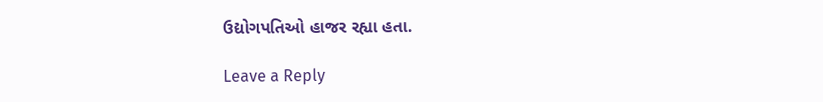ઉદ્યોગપતિઓ હાજર રહ્યા હતા.

Leave a Reply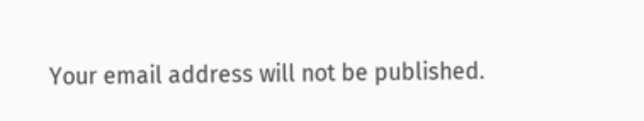Your email address will not be published.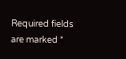Required fields are marked *